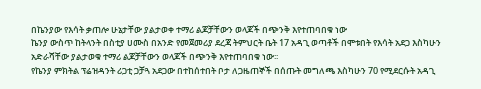በኬንያው የእሳት ቃጠሎ ሁኔታቸው ያልታወቀ ተማሪ ልጆቻቸውን ወላጆች በጭንቅ እየተጠባበቁ ነው
ኬንያ ውስጥ ከትላንት በስቲያ ሀሙስ በአንድ የመጀመሪያ ደረጃ ትምህርት ቤት 17 አዳጊ ወጣቶች በሞቱበት የእሳት አደጋ እስካሁን አድራሻቸው ያልታወቁ ተማሪ ልጆቻቸውን ወላጆች በጭንቅ እየተጠባበቁ ነው፡፡
የኬንያ ምክትል ፕሬዝዳንት ሪጋቲ ጋቻጓ አደጋው በተከሰተበት ቦታ ለጋዜጠኞች በሰጡት መግለጫ እስካሁን 70 የሚደርሱት አዳጊ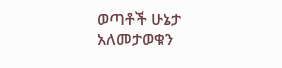ወጣቶች ሁኔታ አለመታወቁን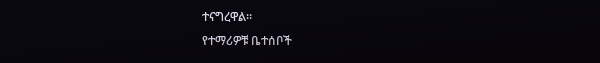ተናግረዋል።
የተማሪዎቹ ቤተሰቦች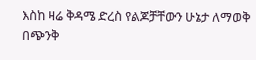እስከ ዛሬ ቅዳሜ ድረስ የልጆቻቸውን ሁኔታ ለማወቅ በጭንቅ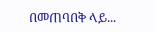በመጠባበቅ ላይ...